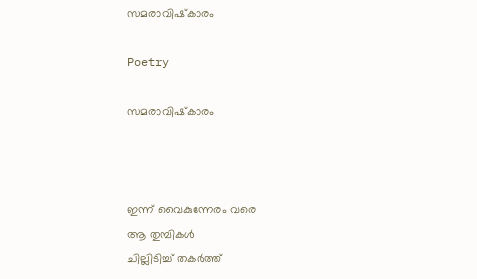സമരാവിഷ്‌കാരം

Poetry

സമരാവിഷ്‌കാരം



ഇന്ന് വൈകുന്നേരം വരെ
ആ തുമ്പികൾ
ചില്ലിടിച്ച് തകർത്ത്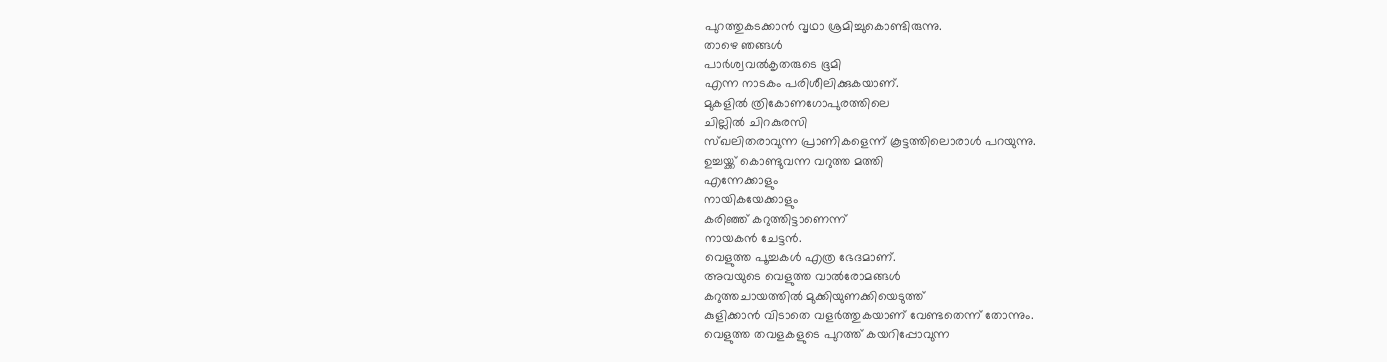പുറത്തുകടക്കാൻ വൃഥാ ശ്രമിച്ചുകൊണ്ടിരുന്നു.
താഴെ ഞങ്ങൾ
പാർശ്വവൽകൃതരുടെ ഭൂമി
എന്ന നാടകം പരിശീലിക്കുകയാണ്.
മുകളിൽ ത്രികോണഗോപുരത്തിലെ
ചില്ലിൽ ചിറകുരസി
സ്ഖലിതരാവുന്ന പ്രാണികളെന്ന് കൂട്ടത്തിലൊരാൾ പറയുന്നു.
ഉച്ചയ്ക്ക് കൊണ്ടുവന്ന വറുത്ത മത്തി
എന്നേക്കാളും
നായികയേക്കാളും
കരിഞ്ഞ് കറുത്തിട്ടാണെന്ന്
നായകൻ ചേട്ടൻ.
വെളുത്ത പൂച്ചകൾ എത്ര ഭേദമാണ്.
അവയുടെ വെളുത്ത വാൽരോമങ്ങൾ
കറുത്തചായത്തിൽ മുക്കിയുണക്കിയെടുത്ത്
കുളിക്കാൻ വിടാതെ വളർത്തുകയാണ് വേണ്ടതെന്ന് തോന്നും.
വെളുത്ത തവളകളുടെ പുറത്ത് കയറിപ്പോവുന്ന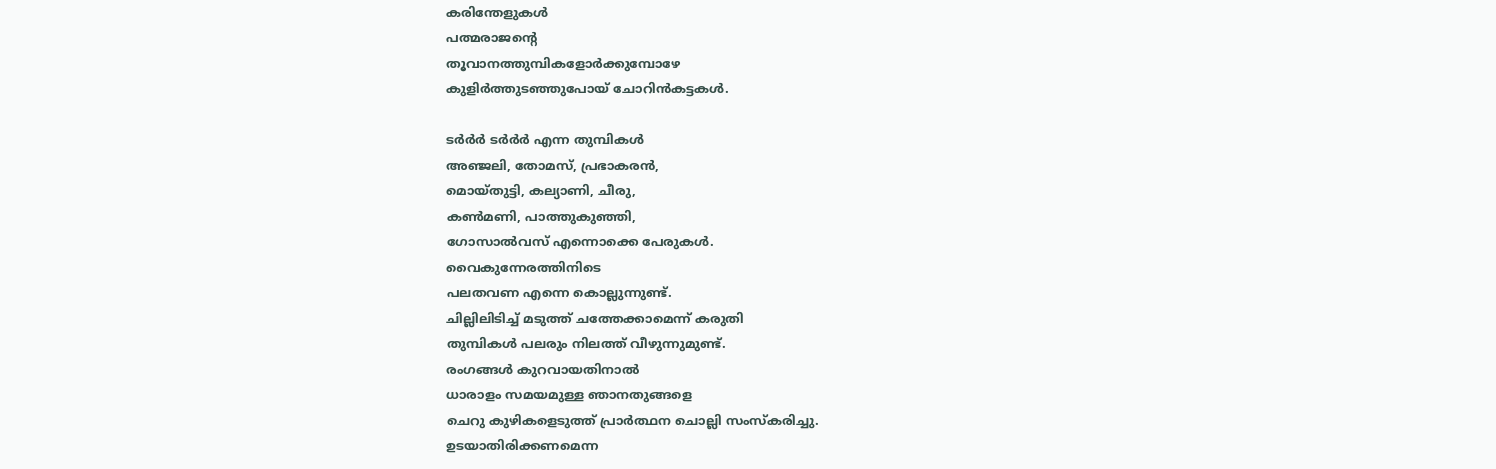കരിന്തേളുകൾ
പത്മരാജന്റെ
തൂവാനത്തുമ്പികളോർക്കുമ്പോഴേ
കുളിർത്തുടഞ്ഞുപോയ് ചോറിൻകട്ടകൾ.

ടർർർ ടർർർ എന്ന തുമ്പികൾ
അഞ്ജലി, തോമസ്, പ്രഭാകരൻ,
മൊയ്തുട്ടി, കല്യാണി, ചീരു,
കൺമണി, പാത്തുകുഞ്ഞി,
ഗോസാൽവസ് എന്നൊക്കെ പേരുകൾ.
വൈകുന്നേരത്തിനിടെ
പലതവണ എന്നെ കൊല്ലുന്നുണ്ട്.
ചില്ലിലിടിച്ച് മടുത്ത് ചത്തേക്കാമെന്ന് കരുതി
തുമ്പികൾ പലരും നിലത്ത് വീഴുന്നുമുണ്ട്.
രംഗങ്ങൾ കുറവായതിനാൽ
ധാരാളം സമയമുള്ള ഞാനതുങ്ങളെ
ചെറു കുഴികളെടുത്ത് പ്രാർത്ഥന ചൊല്ലി സംസ്‌കരിച്ചു.
ഉടയാതിരിക്കണമെന്ന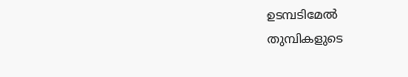ഉടമ്പടിമേൽ
തുമ്പികളുടെ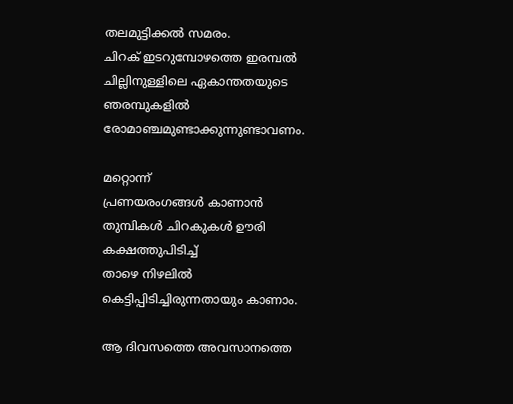തലമുട്ടിക്കൽ സമരം.
ചിറക് ഇടറുമ്പോഴത്തെ ഇരമ്പൽ
ചില്ലിനുള്ളിലെ ഏകാന്തതയുടെ
ഞരമ്പുകളിൽ രോമാഞ്ചമുണ്ടാക്കുന്നുണ്ടാവണം.

മറ്റൊന്ന്
പ്രണയരംഗങ്ങൾ കാണാൻ
തുമ്പികൾ ചിറകുകൾ ഊരി
കക്ഷത്തുപിടിച്ച്
താഴെ നിഴലിൽ കെട്ടിപ്പിടിച്ചിരുന്നതായും കാണാം.

ആ ദിവസത്തെ അവസാനത്തെ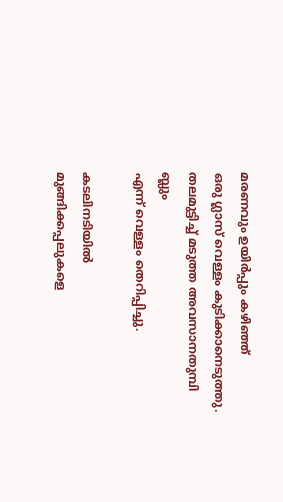മരണവും ഉയിർപ്പും കഴിഞ്ഞ്
ഒരു ഗ്ലാസ് വെള്ളം കുടിക്കാനെടുത്തു.
തലമുട്ടിച്ച് മടുത്ത അവസാനതുമ്പി
ബ്ലും
എന്ന് വെള്ളം തെറിപ്പിച്ചു.

കടലിനടിയിൽ
മുങ്ങിക്കപ്പലുകളെ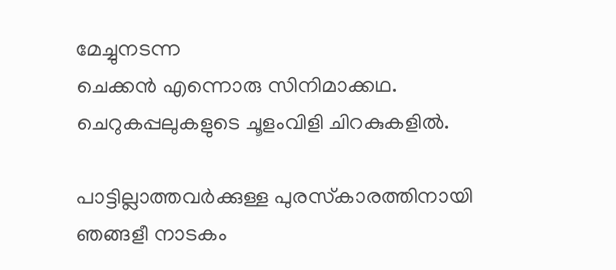മേച്ചുനടന്ന
ചെക്കൻ എന്നൊരു സിനിമാക്കഥ.
ചെറുകപ്പലുകളുടെ ചൂളംവിളി ചിറകുകളിൽ.

പാട്ടില്ലാത്തവർക്കുള്ള പുരസ്‌കാരത്തിനായി
ഞങ്ങളീ നാടകം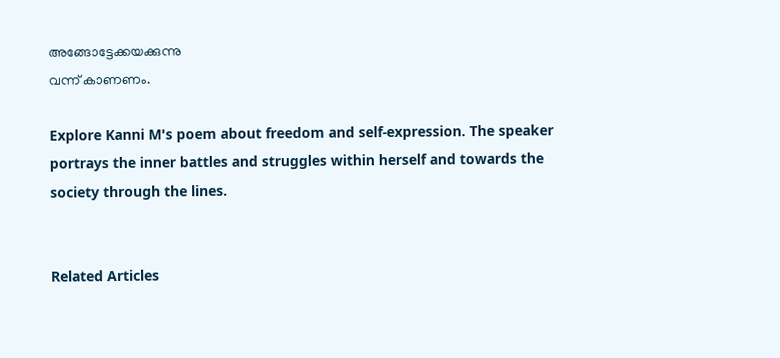അങ്ങോട്ടേക്കയക്കുന്നു
വന്ന് കാണണം.

Explore Kanni M's poem about freedom and self-expression. The speaker portrays the inner battles and struggles within herself and towards the society through the lines.


Related Articles